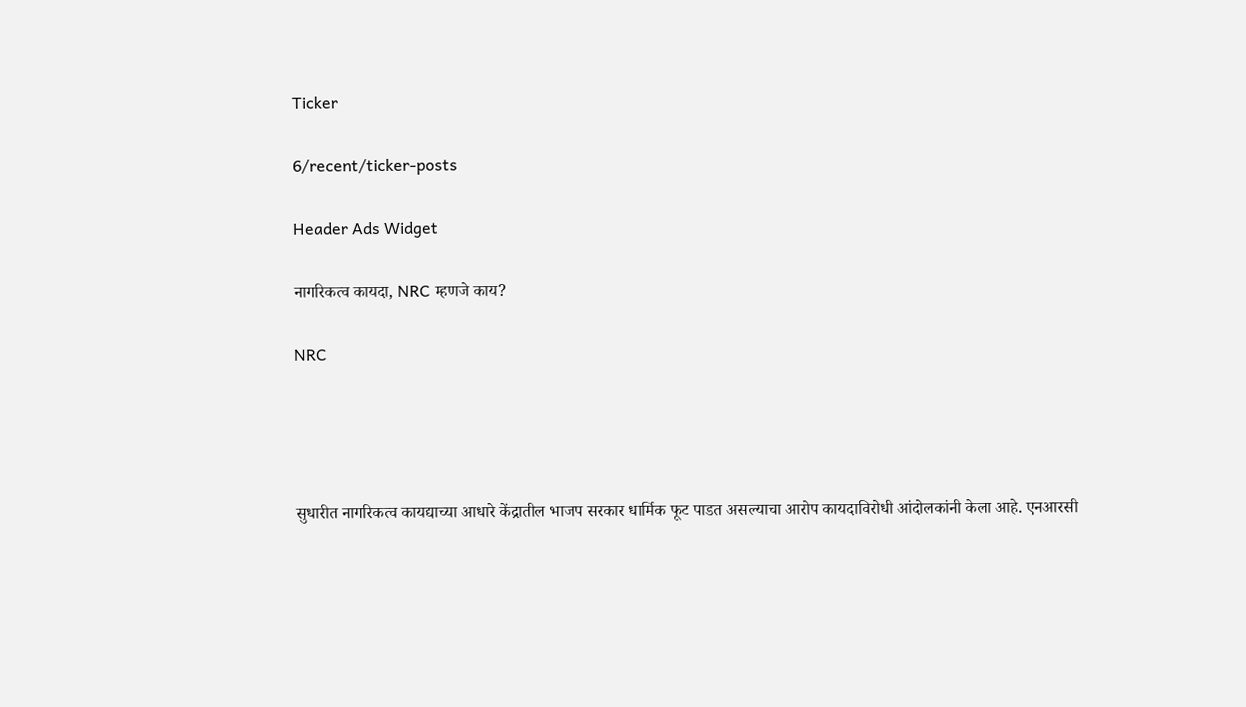Ticker

6/recent/ticker-posts

Header Ads Widget

नागरिकत्व कायदा, NRC म्हणजे काय?

NRC




सुधारीत नागरिकत्व कायद्याच्या आधारे केंद्रातील भाजप सरकार धार्मिक फूट पाडत असल्याचा आरोप कायदाविरोधी आंदोलकांनी केला आहे. एनआरसी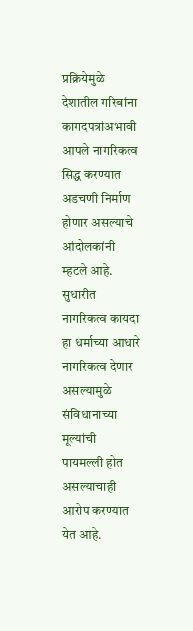प्रक्रियेमुळे देशातील गरिबांना कागदपत्रांअभावी आपले नागरिकत्व सिद्ध करण्यात अडचणी निर्माण होणार असल्याचे आंदोलकांनी म्हटले आहे. सुधारीत नागरिकत्व कायदा हा धर्माच्या आधारे नागरिकत्व देणार असल्यामुळे संविधानाच्या मूल्यांची पायमल्ली होत असल्याचाही आरोप करण्यात येत आहे.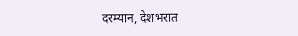दरम्यान, देशभरात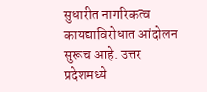सुधारीत नागरिकत्व कायद्याविरोधात आंदोलन सुरूच आहे. उत्तर प्रदेशमध्ये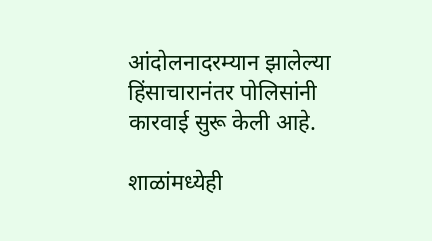आंदोलनादरम्यान झालेल्या हिंसाचारानंतर पोलिसांनी कारवाई सुरू केली आहे.

शाळांमध्येही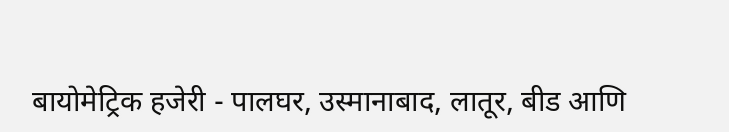बायोमेट्रिक हजेरी - पालघर, उस्मानाबाद, लातूर, बीड आणि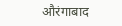औरंगाबाद